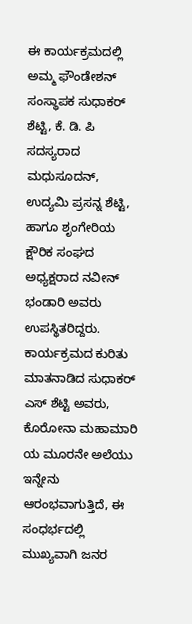ಈ ಕಾರ್ಯಕ್ರಮದಲ್ಲಿ ಅಮ್ಮ ಫೌಂಡೇಶನ್ ಸಂಸ್ಥಾಪಕ ಸುಧಾಕರ್ ಶೆಟ್ಟಿ, ಕೆ. ಡಿ. ಪಿ ಸದಸ್ಯರಾದ ಮಧುಸೂದನ್, ಉದ್ಯಮಿ ಪ್ರಸನ್ನ ಶೆಟ್ಟಿ, ಹಾಗೂ ಶೃಂಗೇರಿಯ ಕ್ಷೌರಿಕ ಸಂಘದ ಅಧ್ಯಕ್ಷರಾದ ನವೀನ್ ಭಂಡಾರಿ ಅವರು ಉಪಸ್ಥಿತರಿದ್ದರು. ಕಾರ್ಯಕ್ರಮದ ಕುರಿತು ಮಾತನಾಡಿದ ಸುಧಾಕರ್ ಎಸ್ ಶೆಟ್ಟಿ ಅವರು, ಕೊರೋನಾ ಮಹಾಮಾರಿ ಯ ಮೂರನೇ ಅಲೆಯು ಇನ್ನೇನು ಆರಂಭವಾಗುತ್ತಿದೆ, ಈ ಸಂಧರ್ಭದಲ್ಲಿ ಮುಖ್ಯವಾಗಿ ಜನರ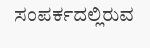ಸಂಪರ್ಕದಲ್ಲಿರುವ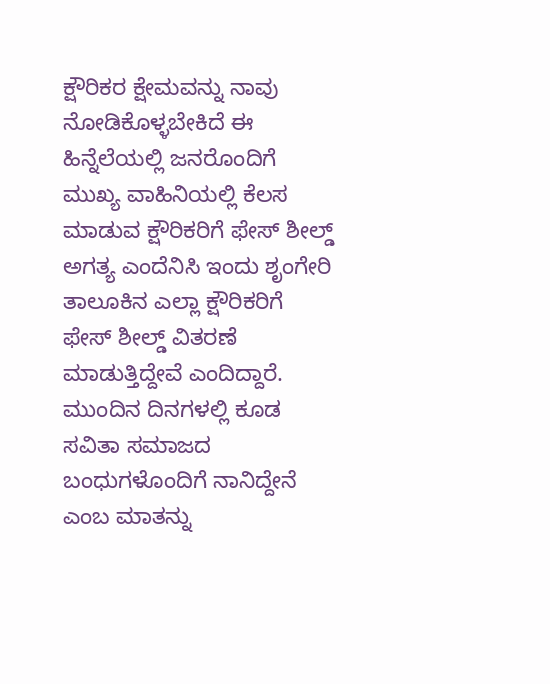ಕ್ಷೌರಿಕರ ಕ್ಷೇಮವನ್ನು ನಾವು ನೋಡಿಕೊಳ್ಳಬೇಕಿದೆ ಈ ಹಿನ್ನೆಲೆಯಲ್ಲಿ ಜನರೊಂದಿಗೆ ಮುಖ್ಯ ವಾಹಿನಿಯಲ್ಲಿ ಕೆಲಸ ಮಾಡುವ ಕ್ಷೌರಿಕರಿಗೆ ಫೇಸ್ ಶೀಲ್ಡ್ ಅಗತ್ಯ ಎಂದೆನಿಸಿ ಇಂದು ಶೃಂಗೇರಿ ತಾಲೂಕಿನ ಎಲ್ಲಾ ಕ್ಷೌರಿಕರಿಗೆ ಫೇಸ್ ಶೀಲ್ಡ್ ವಿತರಣೆ ಮಾಡುತ್ತಿದ್ದೇವೆ ಎಂದಿದ್ದಾರೆ. ಮುಂದಿನ ದಿನಗಳಲ್ಲಿ ಕೂಡ ಸವಿತಾ ಸಮಾಜದ ಬಂಧುಗಳೊಂದಿಗೆ ನಾನಿದ್ದೇನೆ ಎಂಬ ಮಾತನ್ನು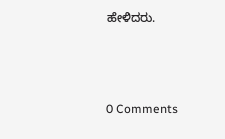ಹೇಳಿದರು.



0 Comments